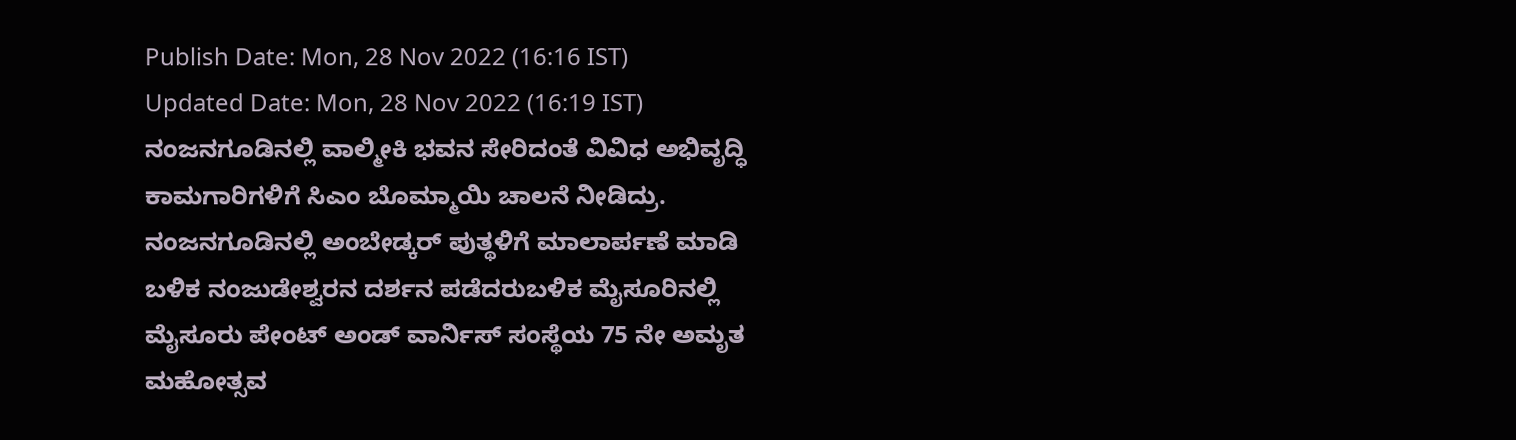Publish Date: Mon, 28 Nov 2022 (16:16 IST)
Updated Date: Mon, 28 Nov 2022 (16:19 IST)
ನಂಜನಗೂಡಿನಲ್ಲಿ ವಾಲ್ಮೀಕಿ ಭವನ ಸೇರಿದಂತೆ ವಿವಿಧ ಅಭಿವೃದ್ಧಿ ಕಾಮಗಾರಿಗಳಿಗೆ ಸಿಎಂ ಬೊಮ್ಮಾಯಿ ಚಾಲನೆ ನೀಡಿದ್ರು. ನಂಜನಗೂಡಿನಲ್ಲಿ ಅಂಬೇಡ್ಕರ್ ಪುತ್ಥಳಿಗೆ ಮಾಲಾರ್ಪಣೆ ಮಾಡಿ ಬಳಿಕ ನಂಜುಡೇಶ್ವರನ ದರ್ಶನ ಪಡೆದರುಬಳಿಕ ಮೈಸೂರಿನಲ್ಲಿ ಮೈಸೂರು ಪೇಂಟ್ ಅಂಡ್ ವಾರ್ನಿಸ್ ಸಂಸ್ಥೆಯ 75 ನೇ ಅಮೃತ ಮಹೋತ್ಸವ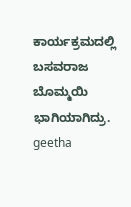ಕಾರ್ಯಕ್ರಮದಲ್ಲಿ ಬಸವರಾಜ ಬೊಮ್ಮಯಿ ಭಾಗಿಯಾಗಿದ್ರು.
geetha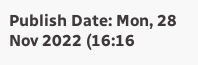Publish Date: Mon, 28 Nov 2022 (16:16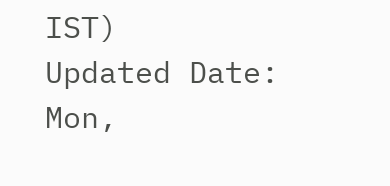IST)
Updated Date: Mon,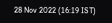28 Nov 2022 (16:19 IST)